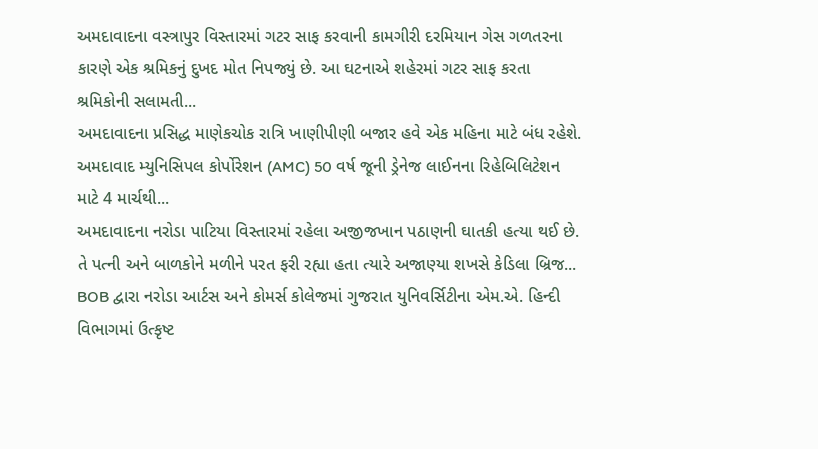અમદાવાદના વસ્ત્રાપુર વિસ્તારમાં ગટર સાફ કરવાની કામગીરી દરમિયાન ગેસ ગળતરના કારણે એક શ્રમિકનું દુખદ મોત નિપજ્યું છે. આ ઘટનાએ શહેરમાં ગટર સાફ કરતા શ્રમિકોની સલામતી...
અમદાવાદના પ્રસિદ્ધ માણેકચોક રાત્રિ ખાણીપીણી બજાર હવે એક મહિના માટે બંધ રહેશે. અમદાવાદ મ્યુનિસિપલ કોર્પોરેશન (AMC) 50 વર્ષ જૂની ડ્રેનેજ લાઈનના રિહેબિલિટેશન માટે 4 માર્ચથી...
અમદાવાદના નરોડા પાટિયા વિસ્તારમાં રહેલા અજીજખાન પઠાણની ઘાતકી હત્યા થઈ છે. તે પત્ની અને બાળકોને મળીને પરત ફરી રહ્યા હતા ત્યારે અજાણ્યા શખસે કેડિલા બ્રિજ...
BOB દ્વારા નરોડા આર્ટસ અને કોમર્સ કોલેજમાં ગુજરાત યુનિવર્સિટીના એમ.એ. હિન્દી વિભાગમાં ઉત્કૃષ્ટ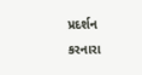પ્રદર્શન કરનારા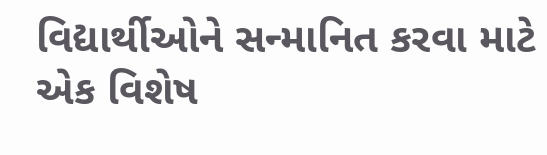વિદ્યાર્થીઓને સન્માનિત કરવા માટે એક વિશેષ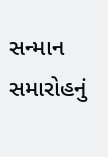સન્માન સમારોહનું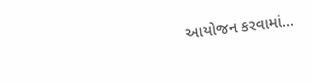આયોજન કરવામાં...